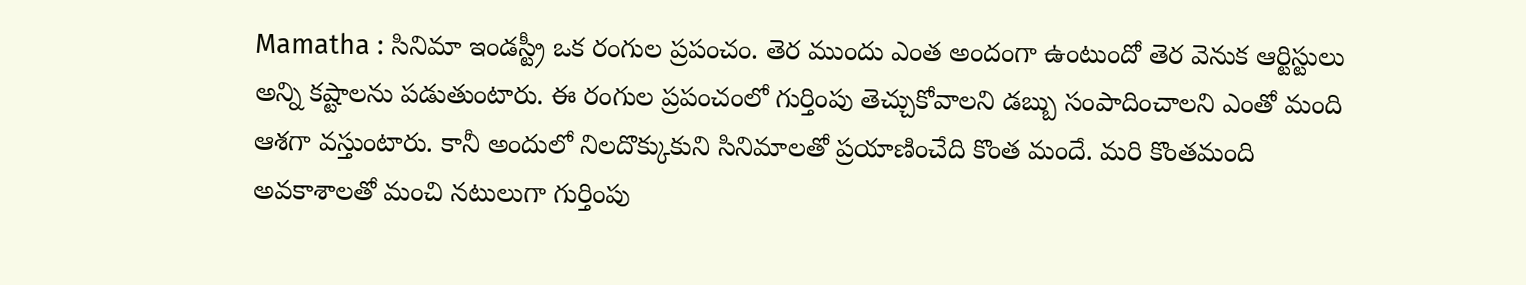Mamatha : సినిమా ఇండస్ట్రీ ఒక రంగుల ప్రపంచం. తెర ముందు ఎంత అందంగా ఉంటుందో తెర వెనుక ఆర్టిస్టులు అన్ని కష్టాలను పడుతుంటారు. ఈ రంగుల ప్రపంచంలో గుర్తింపు తెచ్చుకోవాలని డబ్బు సంపాదించాలని ఎంతో మంది ఆశగా వస్తుంటారు. కానీ అందులో నిలదొక్కుకుని సినిమాలతో ప్రయాణించేది కొంత మందే. మరి కొంతమంది అవకాశాలతో మంచి నటులుగా గుర్తింపు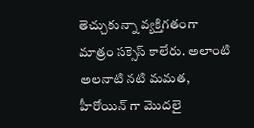తెచ్చుకున్నా వ్యక్తిగతంగా మాత్రం సక్సెస్ కాలేరు. అలాంటి అలనాటి నటి మమత, హీరోయిన్ గా మొదలై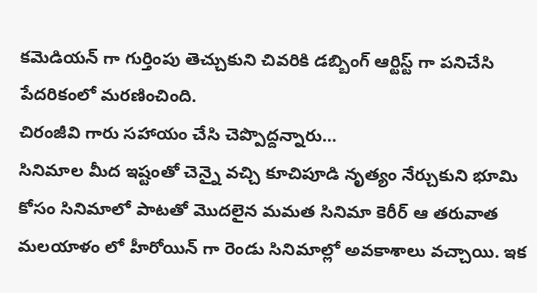కమెడియన్ గా గుర్తింపు తెచ్చుకుని చివరికి డబ్బింగ్ ఆర్టిస్ట్ గా పనిచేసి పేదరికంలో మరణించింది.
చిరంజీవి గారు సహాయం చేసి చెప్పొద్దన్నారు…
సినిమాల మీద ఇష్టంతో చెన్నై వచ్చి కూచిపూడి నృత్యం నేర్చుకుని భూమి కోసం సినిమాలో పాటతో మొదలైన మమత సినిమా కెరీర్ ఆ తరువాత మలయాళం లో హీరోయిన్ గా రెండు సినిమాల్లో అవకాశాలు వచ్చాయి. ఇక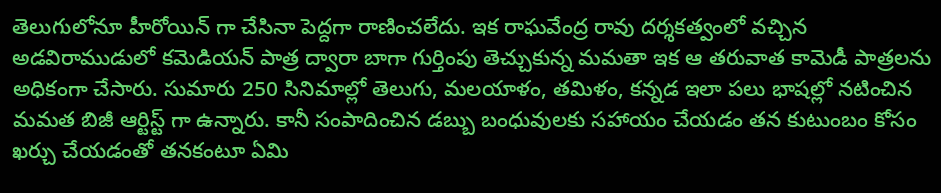తెలుగులోనూ హీరోయిన్ గా చేసినా పెద్దగా రాణించలేదు. ఇక రాఘవేంద్ర రావు దర్శకత్వంలో వచ్చిన అడవిరాముడులో కమెడియన్ పాత్ర ద్వారా బాగా గుర్తింపు తెచ్చుకున్న మమతా ఇక ఆ తరువాత కామెడీ పాత్రలను అధికంగా చేసారు. సుమారు 250 సినిమాల్లో తెలుగు, మలయాళం, తమిళం, కన్నడ ఇలా పలు భాషల్లో నటించిన మమత బిజీ ఆర్టిస్ట్ గా ఉన్నారు. కానీ సంపాదించిన డబ్బు బంధువులకు సహాయం చేయడం తన కుటుంబం కోసం ఖర్చు చేయడంతో తనకంటూ ఏమి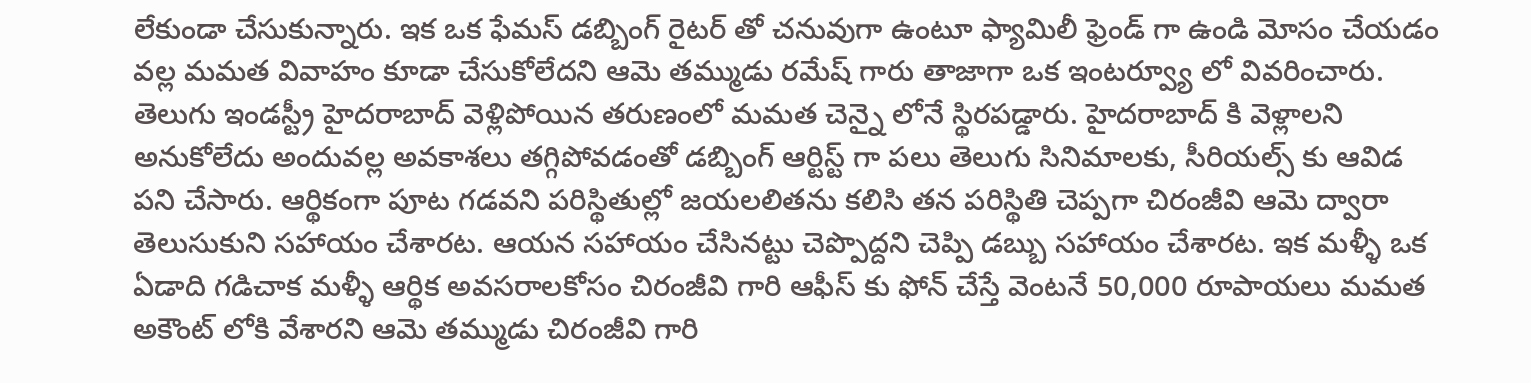లేకుండా చేసుకున్నారు. ఇక ఒక ఫేమస్ డబ్బింగ్ రైటర్ తో చనువుగా ఉంటూ ఫ్యామిలీ ఫ్రెండ్ గా ఉండి మోసం చేయడం వల్ల మమత వివాహం కూడా చేసుకోలేదని ఆమె తమ్ముడు రమేష్ గారు తాజాగా ఒక ఇంటర్వ్యూ లో వివరించారు.
తెలుగు ఇండస్ట్రీ హైదరాబాద్ వెళ్లిపోయిన తరుణంలో మమత చెన్నై లోనే స్థిరపడ్డారు. హైదరాబాద్ కి వెళ్లాలని అనుకోలేదు అందువల్ల అవకాశలు తగ్గిపోవడంతో డబ్బింగ్ ఆర్టిస్ట్ గా పలు తెలుగు సినిమాలకు, సీరియల్స్ కు ఆవిడ పని చేసారు. ఆర్థికంగా పూట గడవని పరిస్థితుల్లో జయలలితను కలిసి తన పరిస్థితి చెప్పగా చిరంజీవి ఆమె ద్వారా తెలుసుకుని సహాయం చేశారట. ఆయన సహాయం చేసినట్టు చెప్పొద్దని చెప్పి డబ్బు సహాయం చేశారట. ఇక మళ్ళీ ఒక ఏడాది గడిచాక మళ్ళీ ఆర్థిక అవసరాలకోసం చిరంజీవి గారి ఆఫీస్ కు ఫోన్ చేస్తే వెంటనే 50,000 రూపాయలు మమత అకౌంట్ లోకి వేశారని ఆమె తమ్ముడు చిరంజీవి గారి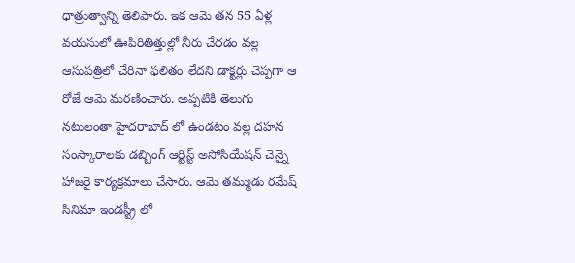ధాత్రుత్వాన్ని తెలిపారు. ఇక ఆమె తన 55 ఏళ్ల వయసులో ఊపిరితిత్తుల్లో నీరు చేరడం వల్ల ఆసుపత్రిలో చేరినా ఫలితం లేదని డాక్టర్లు చెప్పగా ఆ రోజే ఆమె మరణించారు. అప్పటికి తెలుగు నటులంతా హైదరాబాద్ లో ఉండటం వల్ల దహన సంస్కారాలకు డబ్బింగ్ ఆర్టిస్ట్ అసోసియేషన్ చెన్నై హాజరై కార్యక్రమాలు చేసారు. ఆమె తమ్ముడు రమేష్ సినిమా ఇండస్ట్రీ లో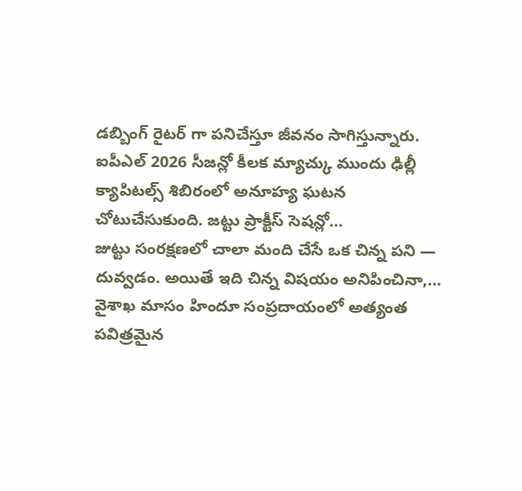డబ్బింగ్ రైటర్ గా పనిచేస్తూ జీవనం సాగిస్తున్నారు.
ఐపీఎల్ 2026 సీజన్లో కీలక మ్యాచ్కు ముందు ఢిల్లీ క్యాపిటల్స్ శిబిరంలో అనూహ్య ఘటన చోటుచేసుకుంది. జట్టు ప్రాక్టీస్ సెషన్లో…
జుట్టు సంరక్షణలో చాలా మంది చేసే ఒక చిన్న పని — దువ్వడం. అయితే ఇది చిన్న విషయం అనిపించినా,…
వైశాఖ మాసం హిందూ సంప్రదాయంలో అత్యంత పవిత్రమైన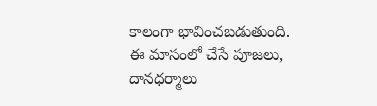కాలంగా భావించబడుతుంది. ఈ మాసంలో చేసే పూజలు, దానధర్మాలు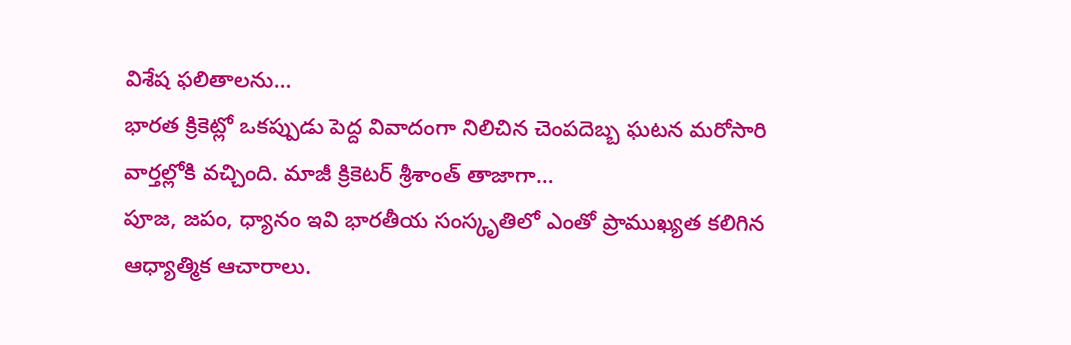విశేష ఫలితాలను…
భారత క్రికెట్లో ఒకప్పుడు పెద్ద వివాదంగా నిలిచిన చెంపదెబ్బ ఘటన మరోసారి వార్తల్లోకి వచ్చింది. మాజీ క్రికెటర్ శ్రీశాంత్ తాజాగా…
పూజ, జపం, ధ్యానం ఇవి భారతీయ సంస్కృతిలో ఎంతో ప్రాముఖ్యత కలిగిన ఆధ్యాత్మిక ఆచారాలు.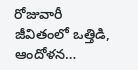రోజువారీ జీవితంలో ఒత్తిడి, ఆందోళన…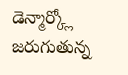డెన్మార్క్లో జరుగుతున్న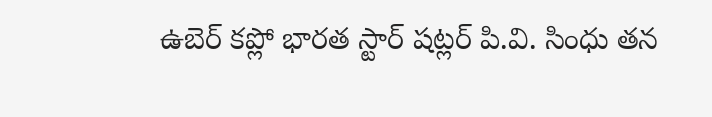ఉబెర్ కప్లో భారత స్టార్ షట్లర్ పి.వి. సింధు తన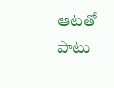ఆటతో పాటు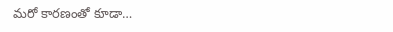మరో కారణంతో కూడా…